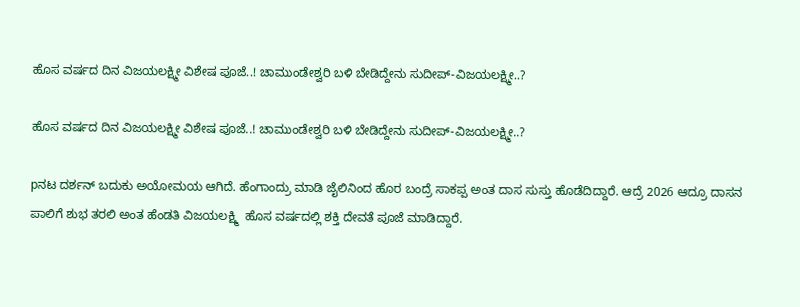ಹೊಸ ವರ್ಷದ ದಿನ ವಿಜಯಲಕ್ಷ್ಮೀ ವಿಶೇಷ ಪೂಜೆ..! ಚಾಮುಂಡೇಶ್ವರಿ ಬಳಿ ಬೇಡಿದ್ದೇನು ಸುದೀಪ್-ವಿಜಯಲಕ್ಷ್ಮೀ..?

ಹೊಸ ವರ್ಷದ ದಿನ ವಿಜಯಲಕ್ಷ್ಮೀ ವಿಶೇಷ ಪೂಜೆ..! ಚಾಮುಂಡೇಶ್ವರಿ ಬಳಿ ಬೇಡಿದ್ದೇನು ಸುದೀಪ್-ವಿಜಯಲಕ್ಷ್ಮೀ..?

pನಟ ದರ್ಶನ್ ಬದುಕು ಅಯೋಮಯ ಆಗಿದೆ. ಹೆಂಗಾಂದ್ರು ಮಾಡಿ ಜೈಲಿನಿಂದ ಹೊರ ಬಂದ್ರೆ ಸಾಕಪ್ಪ ಅಂತ ದಾಸ ಸುಸ್ತು ಹೊಡೆದಿದ್ದಾರೆ. ಆದ್ರೆ 2026 ಆದ್ರೂ ದಾಸನ ಪಾಲಿಗೆ ಶುಭ ತರಲಿ ಅಂತ ಹೆಂಡತಿ ವಿಜಯಲಕ್ಷ್ಮಿ  ಹೊಸ ವರ್ಷದಲ್ಲಿ ಶಕ್ತಿ ದೇವತೆ ಪೂಜೆ ಮಾಡಿದ್ದಾರೆ.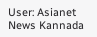User: Asianet News Kannada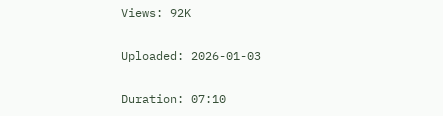Views: 92K

Uploaded: 2026-01-03

Duration: 07:10